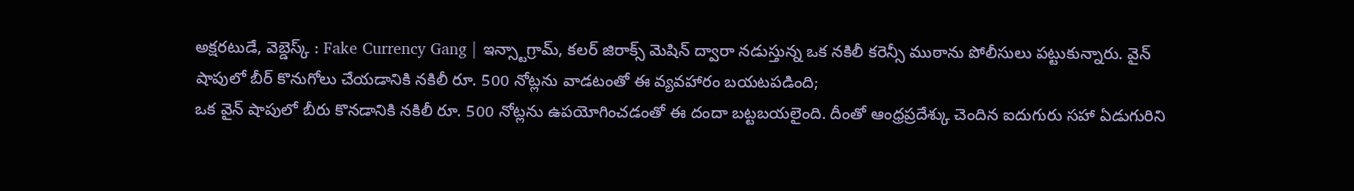అక్షరటుడే, వెబ్డెస్క్ : Fake Currency Gang | ఇన్స్టాగ్రామ్, కలర్ జిరాక్స్ మెషిన్ ద్వారా నడుస్తున్న ఒక నకిలీ కరెన్సీ ముఠాను పోలీసులు పట్టుకున్నారు. వైన్ షాపులో బీర్ కొనుగోలు చేయడానికి నకిలీ రూ. 500 నోట్లను వాడటంతో ఈ వ్యవహారం బయటపడింది;
ఒక వైన్ షాపులో బీరు కొనడానికి నకిలీ రూ. 500 నోట్లను ఉపయోగించడంతో ఈ దందా బట్టబయలైంది. దీంతో ఆంధ్రప్రదేశ్కు చెందిన ఐదుగురు సహా ఏడుగురిని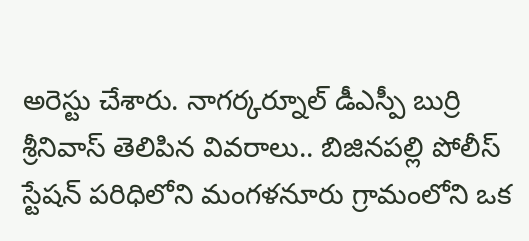అరెస్టు చేశారు. నాగర్కర్నూల్ డీఎస్పీ బుర్రి శ్రీనివాస్ తెలిపిన వివరాలు.. బిజినపల్లి పోలీస్ స్టేషన్ పరిధిలోని మంగళనూరు గ్రామంలోని ఒక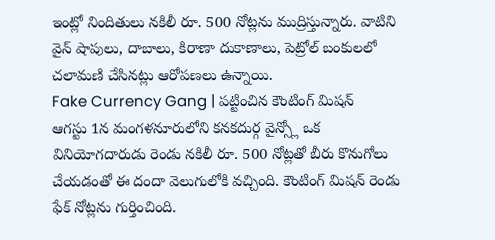ఇంట్లో నిందితులు నకిలీ రూ. 500 నోట్లను ముద్రిస్తున్నారు. వాటిని వైన్ షాపులు, దాబాలు, కిరాణా దుకాణాలు, పెట్రోల్ బంకులలో చలామణి చేసినట్లు ఆరోపణలు ఉన్నాయి.
Fake Currency Gang | పట్టించిన కౌంటింగ్ మిషన్
ఆగస్టు 1న మంగళనూరులోని కనకదుర్గ వైన్స్లో ఒక వినియోగదారుడు రెండు నకిలీ రూ. 500 నోట్లతో బీరు కొనుగోలు చేయడంతో ఈ దందా వెలుగులోకి వచ్చింది. కౌంటింగ్ మిషన్ రెండు ఫేక్ నోట్లను గుర్తించింది.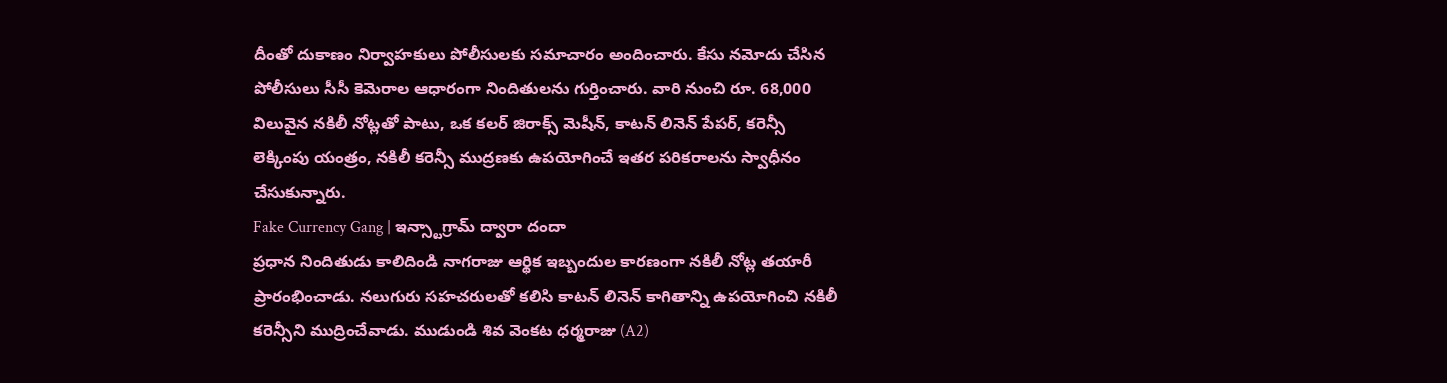దీంతో దుకాణం నిర్వాహకులు పోలీసులకు సమాచారం అందించారు. కేసు నమోదు చేసిన పోలీసులు సీసీ కెమెరాల ఆధారంగా నిందితులను గుర్తించారు. వారి నుంచి రూ. 68,000 విలువైన నకిలీ నోట్లతో పాటు, ఒక కలర్ జిరాక్స్ మెషీన్, కాటన్ లినెన్ పేపర్, కరెన్సీ లెక్కింపు యంత్రం, నకిలీ కరెన్సీ ముద్రణకు ఉపయోగించే ఇతర పరికరాలను స్వాధీనం చేసుకున్నారు.
Fake Currency Gang | ఇన్స్టాగ్రామ్ ద్వారా దందా
ప్రధాన నిందితుడు కాలిదిండి నాగరాజు ఆర్థిక ఇబ్బందుల కారణంగా నకిలీ నోట్ల తయారీ ప్రారంభించాడు. నలుగురు సహచరులతో కలిసి కాటన్ లినెన్ కాగితాన్ని ఉపయోగించి నకిలీ కరెన్సీని ముద్రించేవాడు. ముడుండి శివ వెంకట ధర్మరాజు (A2)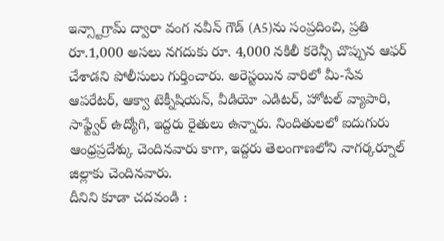ఇన్స్టాగ్రామ్ ద్వారా వంగ నవీన్ గౌడ్ (A5)ను సంప్రదించి, ప్రతి రూ.1,000 అసలు నగదుకు రూ. 4,000 నకిలీ కరెన్సీ చొప్పున ఆఫర్ చేశాడని పోలీసులు గుర్తించారు. అరెస్టయిన వారిలో మీ-సేవ ఆపరేటర్, ఆక్వా టెక్నీషియన్, వీడియో ఎడిటర్, హోటల్ వ్యాపారి, సాఫ్ట్వేర్ ఉద్యోగి, ఇద్దరు రైతులు ఉన్నారు. నిందితులలో ఐదుగురు ఆంధ్రప్రదేశ్కు చెందినవారు కాగా, ఇద్దరు తెలంగాణలోని నాగర్కర్నూల్ జిల్లాకు చెందినవారు.
దీనిని కూడా చదవండి :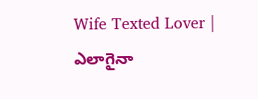Wife Texted Lover | ఎలాగైనా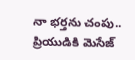నా భర్తను చంపు.. ప్రియుడికి మెసేజ్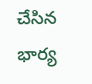చేసిన భార్య